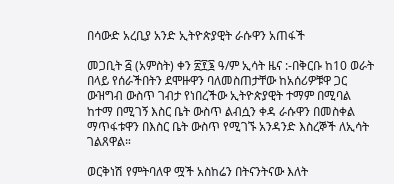በሳውድ አረቢያ አንድ ኢትዮጵያዊት ራሱዋን አጠፋች

መጋቢት ፭ (አምስት) ቀን ፳፻፮ ዓ/ም ኢሳት ዜና :-በቅርቡ ከ10 ወራት በላይ የሰራችበትን ደሞዙዋን ባለመስጠታቸው ከአሰሪዎቹዋ ጋር ውዝግብ ውስጥ ገብታ የነበረችው ኢትዮጵያዊት ተማም በሚባል ከተማ በሚገኝ እስር ቤት ውስጥ ልብሷን ቀዳ ራሱዋን በመስቀል ማጥፋቱዋን በእስር ቤት ውስጥ የሚገኙ አንዳንድ እስረኞች ለኢሳት ገልጸዋል።

ወርቅነሽ የምትባለዋ ሟች አስከሬን በትናንትናው እለት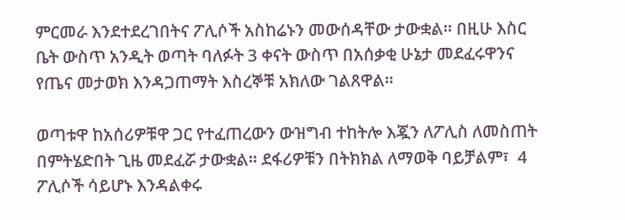ምርመራ እንደተደረገበትና ፖሊሶች አስከሬኑን መውሰዳቸው ታውቋል። በዚሁ እስር ቤት ውስጥ አንዲት ወጣት ባለፉት 3 ቀናት ውስጥ በአሰቃቂ ሁኔታ መደፈሩዋንና የጤና መታወክ እንዳጋጠማት እስረኞቹ አክለው ገልጸዋል።

ወጣቱዋ ከአሰሪዎቹዋ ጋር የተፈጠረውን ውዝግብ ተከትሎ እጇን ለፖሊስ ለመስጠት በምትሄድበት ጊዜ መደፈሯ ታውቋል። ደፋሪዎቹን በትክክል ለማወቅ ባይቻልም፣  4 ፖሊሶች ሳይሆኑ እንዳልቀሩ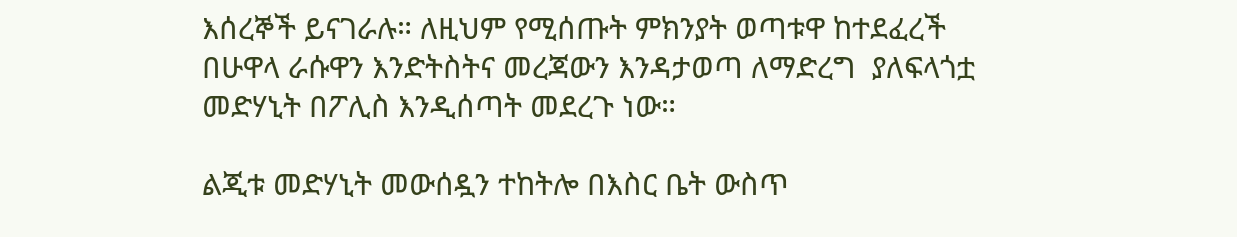እሰረኞች ይናገራሉ። ለዚህም የሚሰጡት ምክንያት ወጣቱዋ ከተደፈረች በሁዋላ ራሱዋን እንድትስትና መረጃውን እንዳታወጣ ለማድረግ  ያለፍላጎቷ መድሃኒት በፖሊስ እንዲሰጣት መደረጉ ነው።

ልጂቱ መድሃኒት መውሰዷን ተከትሎ በእስር ቤት ውስጥ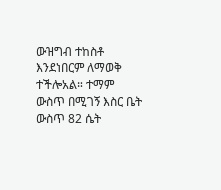ውዝግብ ተከስቶ እንደነበርም ለማወቅ ተችሎአል። ተማም ውስጥ በሚገኝ እስር ቤት ውስጥ 82 ሴት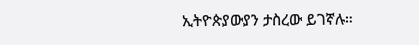ኢትዮጵያውያን ታስረው ይገኛሉ።